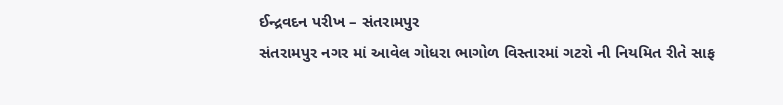ઈન્દ્રવદન પરીખ – સંતરામપુર
સંતરામપુર નગર માં આવેલ ગોધરા ભાગોળ વિસ્તારમાં ગટરો ની નિયમિત રીતે સાફ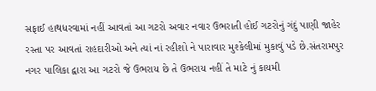સફાઈ હાથધરવામાં નહીં આવતાં આ ગટરો અવાર નવાર ઉભરાતી હોઈ ગટરોનું ગંદું પાણી જાહેર રસ્તા પર આવતાં રાહદારીઓ અને ત્યાં નાં રહીશો ને પારાવાર મુશ્કેલીમાં મુકાવું પડે છે.સંતરામપુર નગર પાલિકા દ્વારા આ ગટરો જે ઉભરાય છે તે ઉભરાય નહીં તે માટે નું કાયમી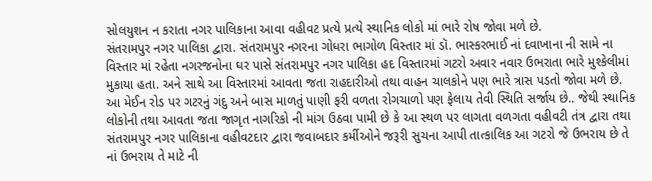સોલયુશન ન કરાતા નગર પાલિકાના આવા વહીવટ પ્રત્યે પ્રત્યે સ્થાનિક લોકો માં ભારે રોષ જોવા મળે છે.
સંતરામપુર નગર પાલિકા દ્વારા. સંતરામપુર નગરના ગોધરા ભાગોળ વિસ્તાર માં ડૉ. ભાસ્કરભાઈ નાં દવાખાના ની સામે ના વિસ્તાર માં રહેતા નગરજનોના ઘર પાસે સંતરામપુર નગર પાલિકા હદ વિસ્તારમાં ગટરો અવાર નવાર ઉભરાતા ભારે મુશ્કેલીમાં મુકાયા હતા. અને સાથે આ વિસ્તારમાં આવતા જતા રાહદારીઓ તથા વાહન ચાલકોને પણ ભારે ત્રાસ પડતો જોવા મળે છે.
આ મેઈન રોડ પર ગટરનું ગંદુ અને બાસ માળતું પાણી ફરી વળતા રોગચાળો પણ ફેલાય તેવી સ્થિતિ સર્જાય છે.. જેથી સ્થાનિક લોકોની તથા આવતા જતા જાગૃત નાગરિકો ની માંગ ઉઠવા પામી છે કે આ સ્થળ પર લાગતા વળગતા વહીવટી તંત્ર દ્વારા તથા સંતરામપુર નગર પાલિકાના વહીવટદાર દ્વારા જવાબદાર કર્મીઓને જરૂરી સુચના આપી તાત્કાલિક આ ગટરો જે ઉભરાય છે તે નાં ઉભરાય તે માટે ની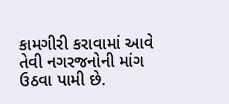કામગીરી કરાવામાં આવે તેવી નગરજનોની માંગ ઉઠવા પામી છે.